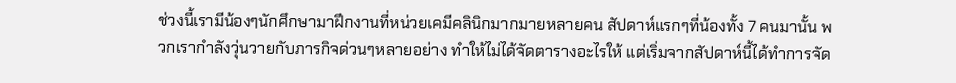ช่วงนี้เรามีน้องๆนักศึกษามาฝึกงานที่หน่วยเคมีคลินิกมากมายหลายคน สัปดาห์แรกๆที่น้องทั้ง 7 คนมานั้น พวกเรากำลังวุ่นวายกับภารกิจด่วนๆหลายอย่าง ทำให้ไม่ได้จัดตารางอะไรให้ แต่เริ่มจากสัปดาห์นี้ได้ทำการจัด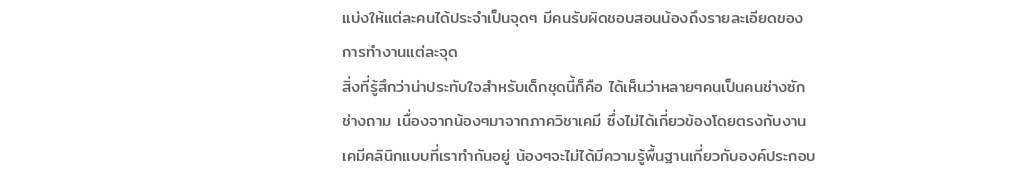แบ่งให้แต่ละคนได้ประจำเป็นจุดๆ มีคนรับผิดชอบสอนน้องถึงรายละเอียดของการทำงานแต่ละจุด
สิ่งที่รู้สึกว่าน่าประทับใจสำหรับเด็กชุดนี้ก็คือ ได้เห็นว่าหลายๆคนเป็นคนช่างซักช่างถาม เนื่องจากน้องๆมาจากภาควิชาเคมี ซึ่งไม่ได้เกี่ยวข้องโดยตรงกับงานเคมีคลินิกแบบที่เราทำกันอยู่ น้องๆจะไม่ได้มีความรู้พื้นฐานเกี่ยวกับองค์ประกอบ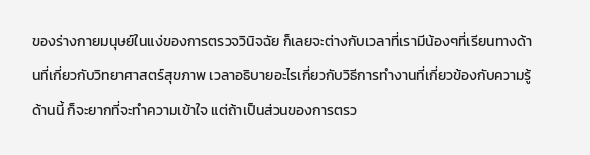ของร่างกายมนุษย์ในแง่ของการตรวจวินิจฉัย ก็เลยจะต่างกับเวลาที่เรามีน้องๆที่เรียนทางด้านที่เกี่ยวกับวิทยาศาสตร์สุขภาพ เวลาอธิบายอะไรเกี่ยวกับวิธีการทำงานที่เกี่ยวข้องกับความรู้ด้านนี้ ก็จะยากที่จะทำความเข้าใจ แต่ถ้าเป็นส่วนของการตรว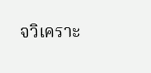จวิเคราะ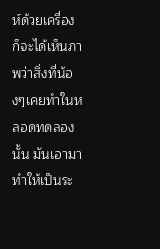ห์ด้วยเครื่อง ก็จะได้เห็นภาพว่าสิ่งที่น้องๆเคยทำในหลอดทดลองนั้น มันเอามาทำให้เป็นระ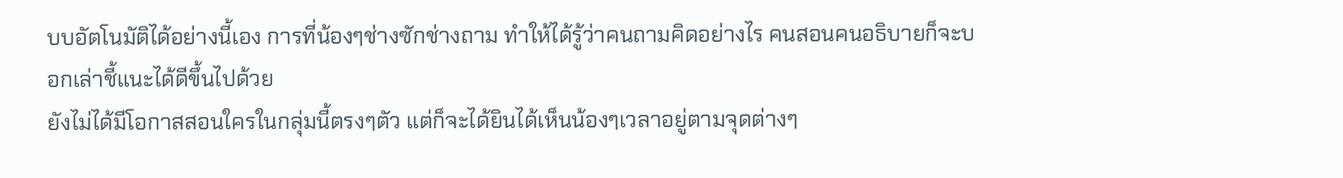บบอัตโนมัติได้อย่างนี้เอง การที่น้องๆช่างซักช่างถาม ทำให้ได้รู้ว่าคนถามคิดอย่างไร คนสอนคนอธิบายก็จะบอกเล่าชี้แนะได้ดีขึ้นไปด้วย
ยังไม่ได้มีโอกาสสอนใครในกลุ่มนี้ตรงๆตัว แต่ก็จะได้ยินได้เห็นน้องๆเวลาอยู่ตามจุดต่างๆ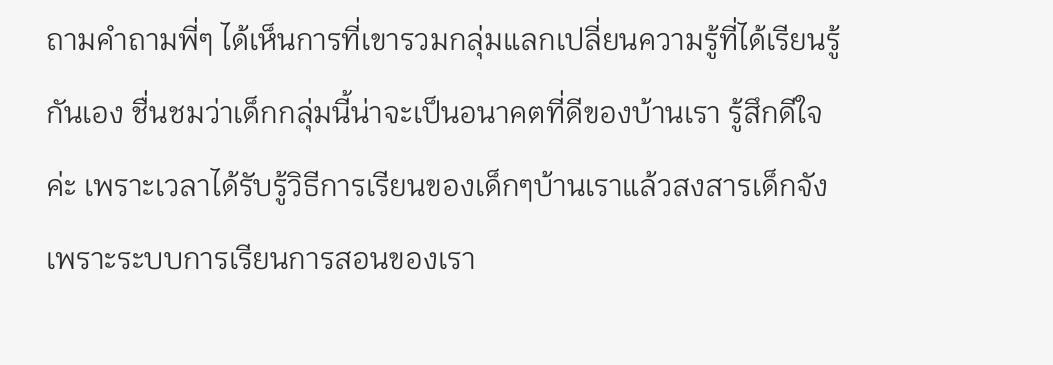ถามคำถามพี่ๆ ได้เห็นการที่เขารวมกลุ่มแลกเปลี่ยนความรู้ที่ได้เรียนรู้กันเอง ชื่นชมว่าเด็กกลุ่มนี้น่าจะเป็นอนาคตที่ดีของบ้านเรา รู้สึกดีใจค่ะ เพราะเวลาได้รับรู้วิธีการเรียนของเด็กๆบ้านเราแล้วสงสารเด็กจัง เพราะระบบการเรียนการสอนของเรา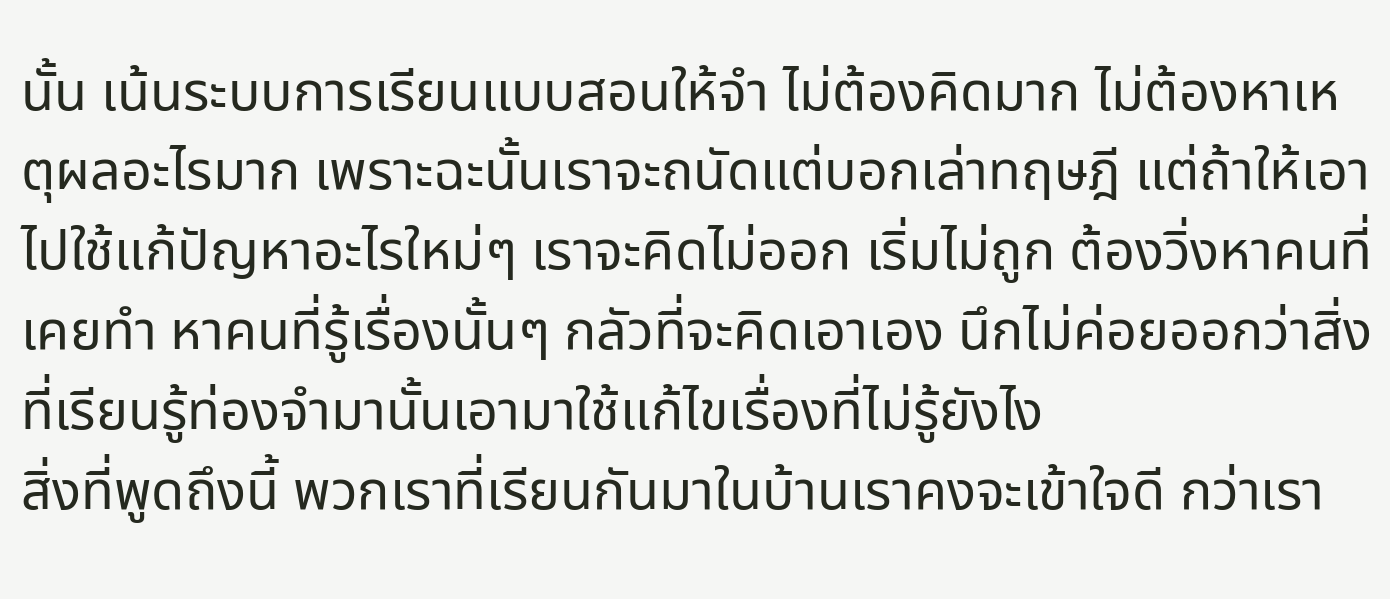นั้น เน้นระบบการเรียนแบบสอนให้จำ ไม่ต้องคิดมาก ไม่ต้องหาเหตุผลอะไรมาก เพราะฉะนั้นเราจะถนัดแต่บอกเล่าทฤษฎี แต่ถ้าให้เอาไปใช้แก้ปัญหาอะไรใหม่ๆ เราจะคิดไม่ออก เริ่มไม่ถูก ต้องวิ่งหาคนที่เคยทำ หาคนที่รู้เรื่องนั้นๆ กลัวที่จะคิดเอาเอง นึกไม่ค่อยออกว่าสิ่งที่เรียนรู้ท่องจำมานั้นเอามาใช้แก้ไขเรื่องที่ไม่รู้ยังไง
สิ่งที่พูดถึงนี้ พวกเราที่เรียนกันมาในบ้านเราคงจะเข้าใจดี กว่าเรา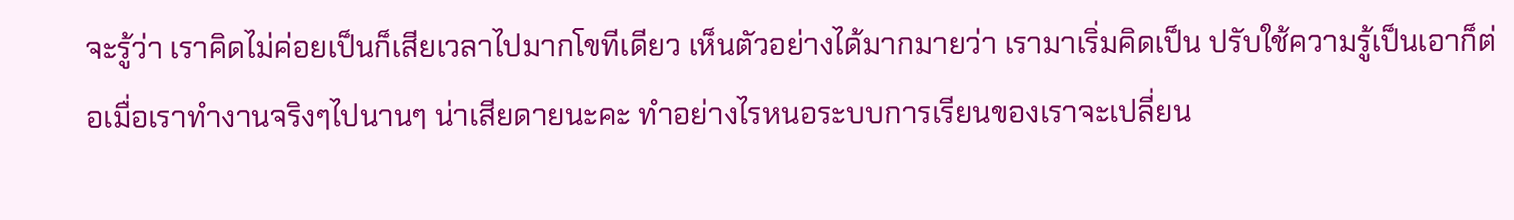จะรู้ว่า เราคิดไม่ค่อยเป็นก็เสียเวลาไปมากโขทีเดียว เห็นตัวอย่างได้มากมายว่า เรามาเริ่มคิดเป็น ปรับใช้ความรู้เป็นเอาก็ต่อเมื่อเราทำงานจริงๆไปนานๆ น่าเสียดายนะคะ ทำอย่างไรหนอระบบการเรียนของเราจะเปลี่ยน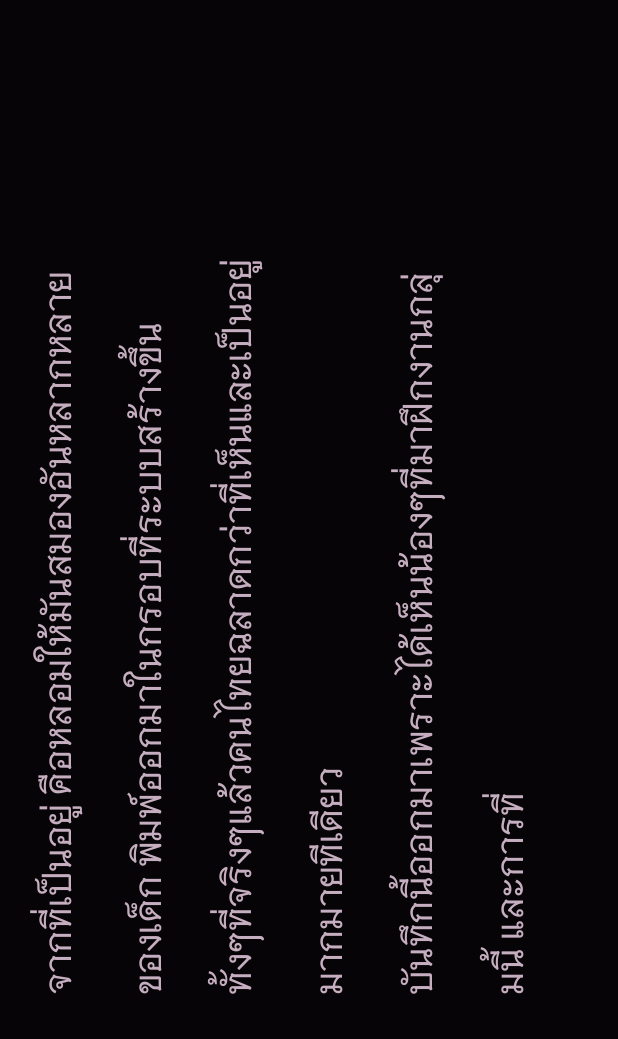จากที่เป็นอยู่ คือหลอมให้มันสมองอันหลากหลายของเด็ก พิมพ์ออกมาในกรอบที่ระบบสร้างขึ้น ทั้งๆที่จริงๆแล้วคนไทยฉลาดกว่าที่เห็นและเป็นอยู่มากมายทีเดียว
บันทึกนี้ออกมาเพราะได้เห็นน้องๆที่มาฝึกงานกลุ่มนี้ และการที่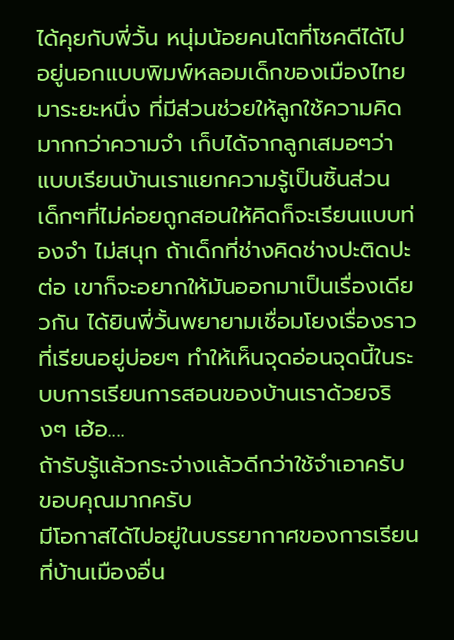ได้คุยกับพี่วั้น หนุ่มน้อยคนโตที่โชคดีได้ไปอยู่นอกแบบพิมพ์หลอมเด็กของเมืองไทยมาระยะหนึ่ง ที่มีส่วนช่วยให้ลูกใช้ความคิดมากกว่าความจำ เก็บได้จากลูกเสมอๆว่า แบบเรียนบ้านเราแยกความรู้เป็นชิ้นส่วน เด็กๆที่ไม่ค่อยถูกสอนให้คิดก็จะเรียนแบบท่องจำ ไม่สนุก ถ้าเด็กที่ช่างคิดช่างปะติดปะต่อ เขาก็จะอยากให้มันออกมาเป็นเรื่องเดียวกัน ได้ยินพี่วั้นพยายามเชื่อมโยงเรื่องราวที่เรียนอยู่บ่อยๆ ทำให้เห็นจุดอ่อนจุดนี้ในระบบการเรียนการสอนของบ้านเราด้วยจริงๆ เฮ้อ....
ถ้ารับรู้แล้วกระจ่างแล้วดีกว่าใช้จำเอาครับ
ขอบคุณมากครับ
มีโอกาสได้ไปอยู่ในบรรยากาศของการเรียนที่บ้านเมืองอื่น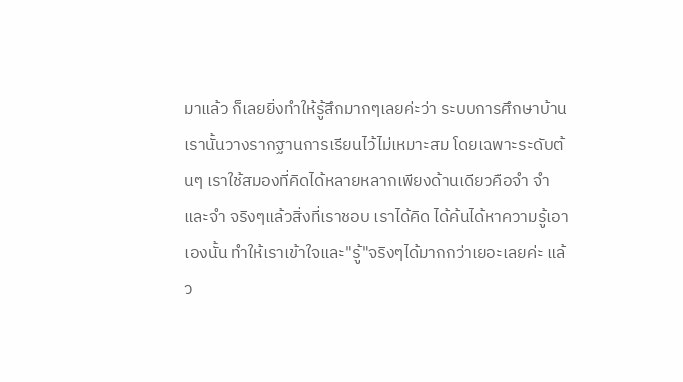มาแล้ว ก็เลยยิ่งทำให้รู้สึกมากๆเลยค่ะว่า ระบบการศึกษาบ้านเรานั้นวางรากฐานการเรียนไว้ไม่เหมาะสม โดยเฉพาะระดับต้นๆ เราใช้สมองที่คิดได้หลายหลากเพียงด้านเดียวคือจำ จำ และจำ จริงๆแล้วสิ่งที่เราชอบ เราได้คิด ได้ค้นได้หาความรู้เอาเองนั้น ทำให้เราเข้าใจและ"รู้"จริงๆได้มากกว่าเยอะเลยค่ะ แล้ว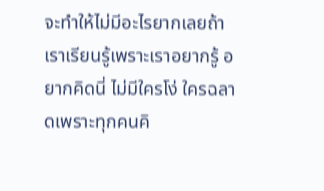จะทำให้ไม่มีอะไรยากเลยถ้าเราเรียนรู้เพราะเราอยากรู้ อยากคิดนี่ ไม่มีใครโง่ ใครฉลาดเพราะทุกคนคิ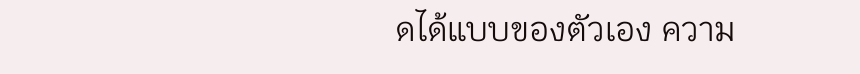ดได้แบบของตัวเอง ความ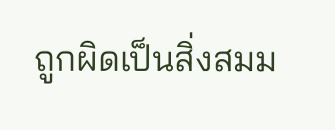ถูกผิดเป็นสิ่งสมม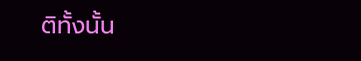ติทั้งนั้น